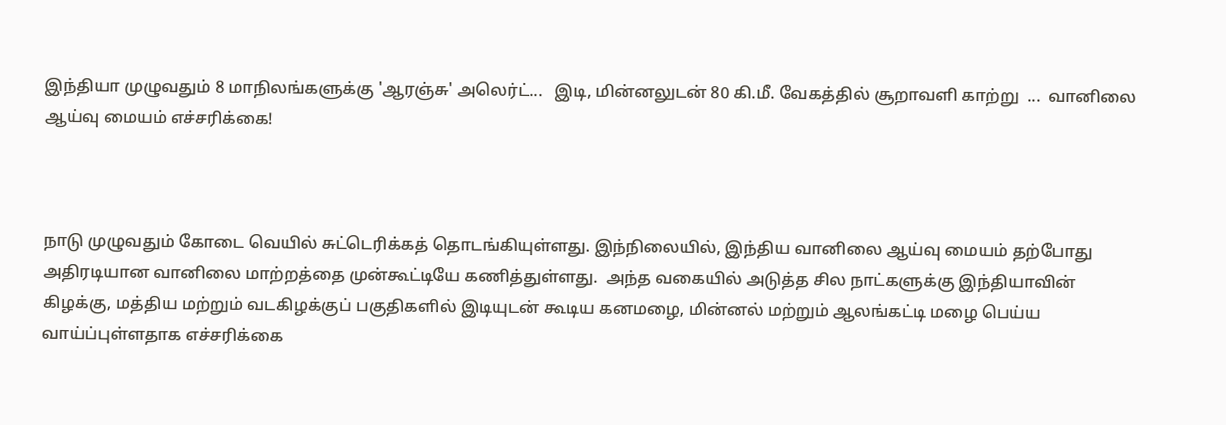இந்தியா முழுவதும் 8 மாநிலங்களுக்கு 'ஆரஞ்சு' அலெர்ட்...   இடி, மின்னலுடன் 80 கி.மீ. வேகத்தில் சூறாவளி காற்று  ...  வானிலை ஆய்வு மையம் எச்சரிக்கை!



நாடு முழுவதும் கோடை வெயில் சுட்டெரிக்கத் தொடங்கியுள்ளது. இந்நிலையில், இந்திய வானிலை ஆய்வு மையம் தற்போது அதிரடியான வானிலை மாற்றத்தை முன்கூட்டியே கணித்துள்ளது.  அந்த வகையில் அடுத்த சில நாட்களுக்கு இந்தியாவின் கிழக்கு, மத்திய மற்றும் வடகிழக்குப் பகுதிகளில் இடியுடன் கூடிய கனமழை, மின்னல் மற்றும் ஆலங்கட்டி மழை பெய்ய வாய்ப்புள்ளதாக எச்சரிக்கை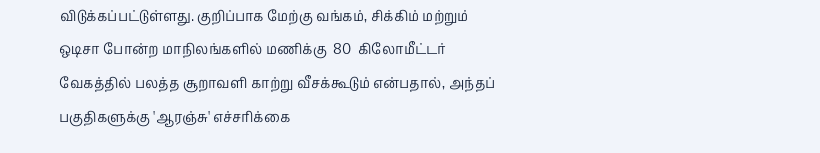விடுக்கப்பட்டுள்ளது. குறிப்பாக மேற்கு வங்கம், சிக்கிம் மற்றும் ஒடிசா போன்ற மாநிலங்களில் மணிக்கு  80  கிலோமீட்டர் வேகத்தில் பலத்த சூறாவளி காற்று வீசக்கூடும் என்பதால், அந்தப் பகுதிகளுக்கு 'ஆரஞ்சு' எச்சரிக்கை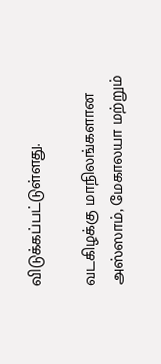விடுக்கப்பட்டுள்ளது.

வடகிழக்கு மாநிலங்களான அஸ்ஸாம், மேகாலயா மற்றும்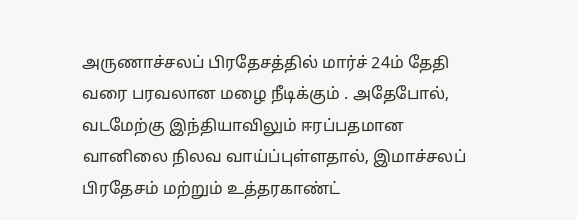அருணாச்சலப் பிரதேசத்தில் மார்ச் 24ம் தேதி வரை பரவலான மழை நீடிக்கும் . அதேபோல், வடமேற்கு இந்தியாவிலும் ஈரப்பதமான வானிலை நிலவ வாய்ப்புள்ளதால், இமாச்சலப் பிரதேசம் மற்றும் உத்தரகாண்ட்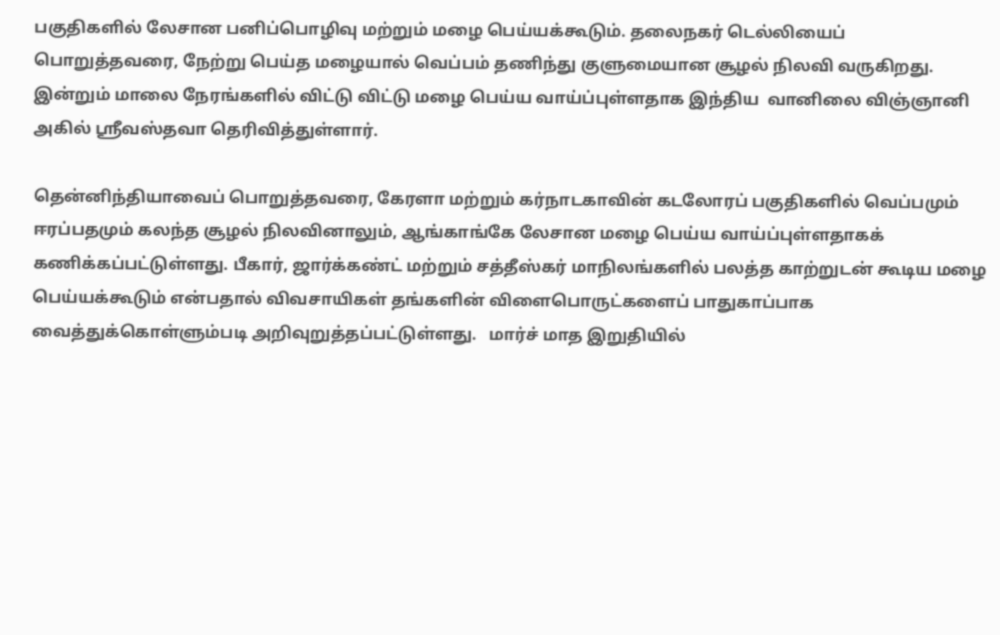பகுதிகளில் லேசான பனிப்பொழிவு மற்றும் மழை பெய்யக்கூடும். தலைநகர் டெல்லியைப் பொறுத்தவரை, நேற்று பெய்த மழையால் வெப்பம் தணிந்து குளுமையான சூழல் நிலவி வருகிறது. இன்றும் மாலை நேரங்களில் விட்டு விட்டு மழை பெய்ய வாய்ப்புள்ளதாக இந்திய  வானிலை விஞ்ஞானி அகில் ஸ்ரீவஸ்தவா தெரிவித்துள்ளார்.

தென்னிந்தியாவைப் பொறுத்தவரை, கேரளா மற்றும் கர்நாடகாவின் கடலோரப் பகுதிகளில் வெப்பமும் ஈரப்பதமும் கலந்த சூழல் நிலவினாலும், ஆங்காங்கே லேசான மழை பெய்ய வாய்ப்புள்ளதாகக் கணிக்கப்பட்டுள்ளது. பீகார், ஜார்க்கண்ட் மற்றும் சத்தீஸ்கர் மாநிலங்களில் பலத்த காற்றுடன் கூடிய மழை பெய்யக்கூடும் என்பதால் விவசாயிகள் தங்களின் விளைபொருட்களைப் பாதுகாப்பாக வைத்துக்கொள்ளும்படி அறிவுறுத்தப்பட்டுள்ளது.   மார்ச் மாத இறுதியில்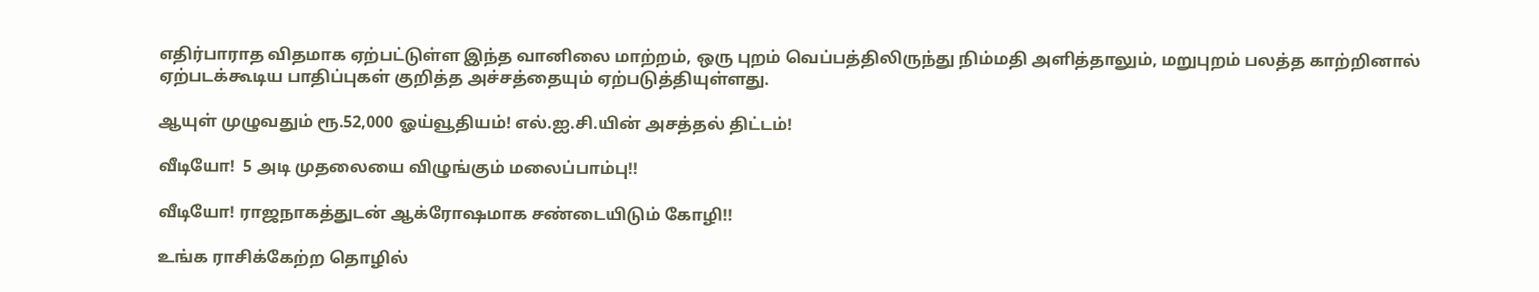எதிர்பாராத விதமாக ஏற்பட்டுள்ள இந்த வானிலை மாற்றம், ஒரு புறம் வெப்பத்திலிருந்து நிம்மதி அளித்தாலும், மறுபுறம் பலத்த காற்றினால் ஏற்படக்கூடிய பாதிப்புகள் குறித்த அச்சத்தையும் ஏற்படுத்தியுள்ளது.

ஆயுள் முழுவதும் ரூ.52,000 ஓய்வூதியம்! எல்.ஐ.சி.யின் அசத்தல் திட்டம்!

வீடியோ!  5 அடி முதலையை விழுங்கும் மலைப்பாம்பு!!

வீடியோ! ராஜநாகத்துடன் ஆக்ரோஷமாக சண்டையிடும் கோழி!!

உங்க ராசிக்கேற்ற தொழில்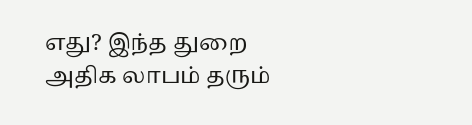எது? இந்த துறை அதிக லாபம் தரும்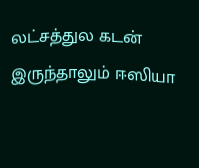லட்சத்துல கடன் இருந்தாலும் ஈஸியா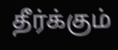தீர்க்கும்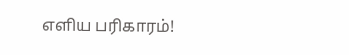எளிய பரிகாரம்!